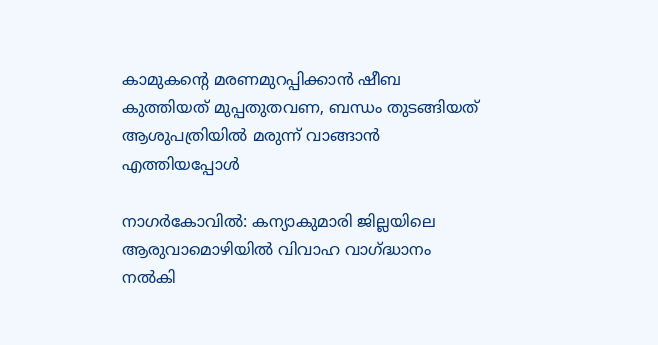കാമുകന്റെ മരണമുറപ്പിക്കാന്‍ ഷീബ കുത്തിയത് മുപ്പതുതവണ, ബന്ധം തുടങ്ങിയത് ആശുപത്രിയില്‍ മരുന്ന് വാങ്ങാന്‍ എത്തിയപ്പോള്‍

നാഗര്‍കോവില്‍: കന്യാകുമാരി ജില്ലയിലെ ആരുവാമൊഴിയില്‍ വിവാഹ വാഗ്ദ്ധാനം നല്‍കി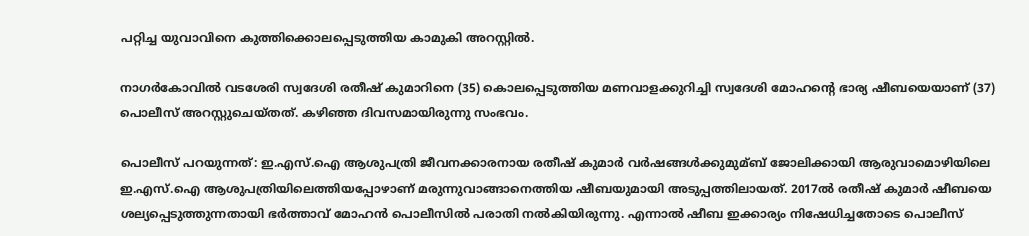പറ്റിച്ച യുവാവിനെ കുത്തിക്കൊലപ്പെടുത്തിയ കാമുകി അറസ്റ്റില്‍.

നാഗര്‍കോവില്‍ വടശേരി സ്വദേശി രതീഷ് കുമാറിനെ (35) കൊലപ്പെടുത്തിയ മണവാളക്കുറിച്ചി സ്വദേശി മോഹന്റെ ഭാര്യ ഷീബയെയാണ് (37) പൊലീസ് അറസ്റ്റുചെയ്‌തത്. കഴിഞ്ഞ ദിവസമായിരുന്നു സംഭവം.

പൊലീസ് പറയുന്നത്: ഇ.എസ്.ഐ ആശുപത്രി ജീവനക്കാരനായ രതീഷ് കുമാര്‍ വര്‍ഷങ്ങള്‍ക്കുമുമ്ബ് ജോലിക്കായി ആരുവാമൊഴിയിലെ ഇ.എസ്.ഐ ആശുപത്രിയിലെത്തിയപ്പോഴാണ് മരുന്നുവാങ്ങാനെത്തിയ ഷീബയുമായി അടുപ്പത്തിലായത്. 2017ല്‍ രതീഷ് കുമാര്‍ ഷീബയെ ശല്യപ്പെടുത്തുന്നതായി ഭര്‍ത്താവ് മോഹന്‍ പൊലീസില്‍ പരാതി നല്‍കിയിരുന്നു. എന്നാല്‍ ഷീബ ഇക്കാര്യം നിഷേധിച്ചതോടെ പൊലീസ്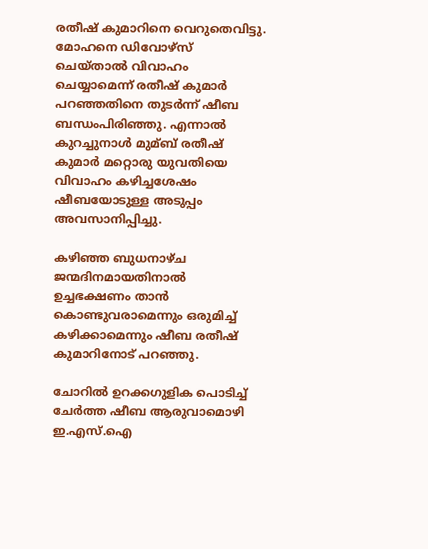രതീഷ് കുമാറിനെ വെറുതെവിട്ടു. മോഹനെ ഡിവോഴ്സ് ചെയ്‌താല്‍ വിവാഹം ചെയ്യാമെന്ന് രതീഷ് കുമാര്‍ പറഞ്ഞതിനെ തുടര്‍ന്ന് ഷീബ ബന്ധംപിരിഞ്ഞു. എന്നാല്‍ കുറച്ചുനാള്‍ മുമ്ബ് രതീഷ് കുമാര്‍ മറ്റൊരു യുവതിയെ വിവാഹം കഴിച്ചശേഷം ഷീബയോടുള്ള അടുപ്പം അവസാനിപ്പിച്ചു.

കഴിഞ്ഞ ബുധനാഴ്‌ച ജന്മദിനമായതിനാല്‍ ഉച്ചഭക്ഷണം താന്‍ കൊണ്ടുവരാമെന്നും ഒരുമിച്ച്‌ കഴിക്കാമെന്നും ഷീബ രതീഷ് കുമാറിനോട് പറഞ്ഞു.

ചോറില്‍ ഉറക്കഗുളിക പൊടിച്ച്‌ ചേര്‍ത്ത ഷീബ ആരുവാമൊഴി ഇ.എസ്.ഐ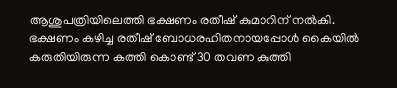ആശുപത്രിയിലെത്തി ഭക്ഷണം രതീഷ് കുമാറിന് നല്‍കി. ഭക്ഷണം കഴിച്ച രതീഷ് ബോധരഹിതനായപ്പോള്‍ കൈയില്‍ കരുതിയിരുന്ന കത്തി കൊണ്ട് 30 തവണ കുത്തി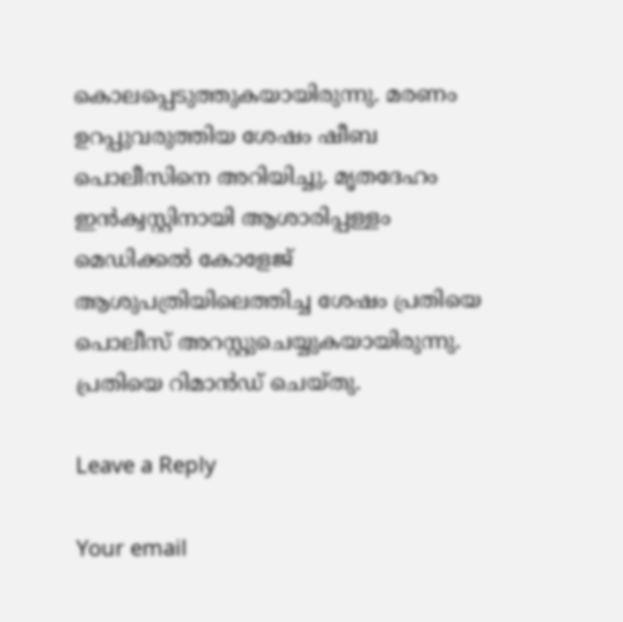കൊലപ്പെടുത്തുകയായിരുന്നു. മരണം ഉറപ്പുവരുത്തിയ ശേഷം ഷീബ പൊലീസിനെ അറിയിച്ചു. മൃതദേഹം ഇന്‍ക്വസ്റ്റിനായി ആശാരിപ്പള്ളം മെഡിക്കല്‍ കോളേജ് ആശുപത്രിയിലെത്തിച്ച ശേഷം പ്രതിയെ പൊലീസ് അറസ്റ്റുചെയ്യുകയായിരുന്നു. പ്രതിയെ റിമാന്‍ഡ് ചെയ്‌തു.

Leave a Reply

Your email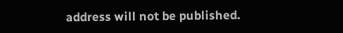address will not be published.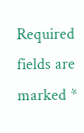Required fields are marked *